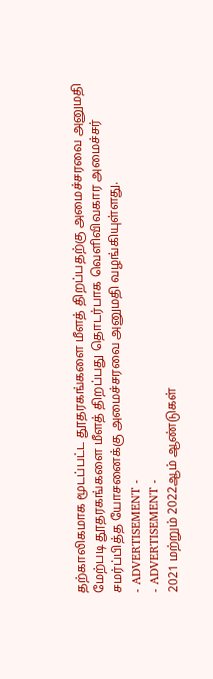தற்காலிகமாக மூடப்பட்ட தூதரகங்களை மீளத் திறப்பதற்கு அமைச்சரவை அனுமதி
மேற்படி தூதரகங்களை மீளத் திறப்பது தொடர்பாக வெளிவிவகார அமைச்சர் சமர்ப்பித்த யோசனைக்கு அமைச்சரவை அனுமதி வழங்கியுள்ளது.
- ADVERTISEMENT -
- ADVERTISEMENT -
2021 மற்றும் 2022ஆம் ஆண்டுகள்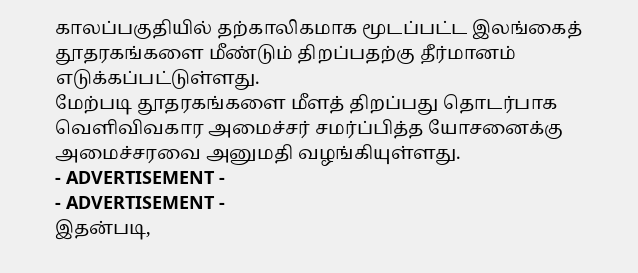காலப்பகுதியில் தற்காலிகமாக மூடப்பட்ட இலங்கைத் தூதரகங்களை மீண்டும் திறப்பதற்கு தீர்மானம் எடுக்கப்பட்டுள்ளது.
மேற்படி தூதரகங்களை மீளத் திறப்பது தொடர்பாக வெளிவிவகார அமைச்சர் சமர்ப்பித்த யோசனைக்கு அமைச்சரவை அனுமதி வழங்கியுள்ளது.
- ADVERTISEMENT -
- ADVERTISEMENT -
இதன்படி,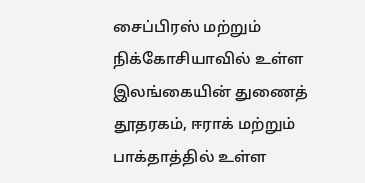சைப்பிரஸ் மற்றும் நிக்கோசியாவில் உள்ள இலங்கையின் துணைத் தூதரகம், ஈராக் மற்றும் பாக்தாத்தில் உள்ள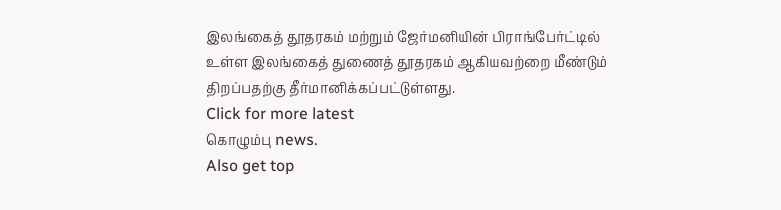இலங்கைத் தூதரகம் மற்றும் ஜேர்மனியின் பிராங்பேர்ட்டில் உள்ள இலங்கைத் துணைத் தூதரகம் ஆகியவற்றை மீண்டும் திறப்பதற்கு தீர்மானிக்கப்பட்டுள்ளது.
Click for more latest
கொழும்பு news.
Also get top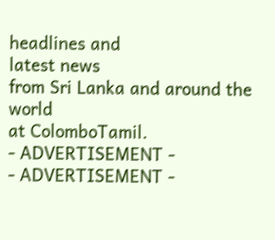headlines and
latest news
from Sri Lanka and around the
world
at ColomboTamil.
- ADVERTISEMENT -
- ADVERTISEMENT -